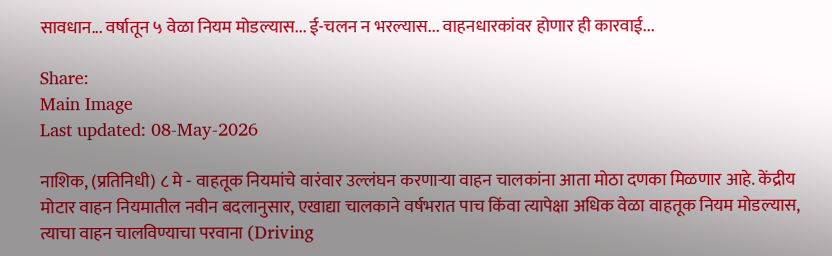सावधान... वर्षातून ५ वेळा नियम मोडल्यास... ई-चलन न भरल्यास... वाहनधारकांवर होणार ही कारवाई...

Share:
Main Image
Last updated: 08-May-2026

नाशिक, (प्रतिनिधी) ८ मे - वाहतूक नियमांचे वारंवार उल्लंघन करणाऱ्या वाहन चालकांना आता मोठा दणका मिळणार आहे. केंद्रीय मोटार वाहन नियमातील नवीन बदलानुसार, एखाद्या चालकाने वर्षभरात पाच किंवा त्यापेक्षा अधिक वेळा वाहतूक नियम मोडल्यास, त्याचा वाहन चालविण्याचा परवाना (Driving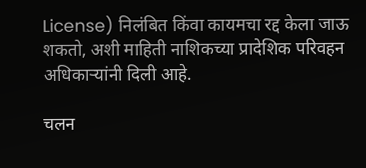License) निलंबित किंवा कायमचा रद्द केला जाऊ शकतो, अशी माहिती नाशिकच्या प्रादेशिक परिवहन अधिकाऱ्यांनी दिली आहे.

चलन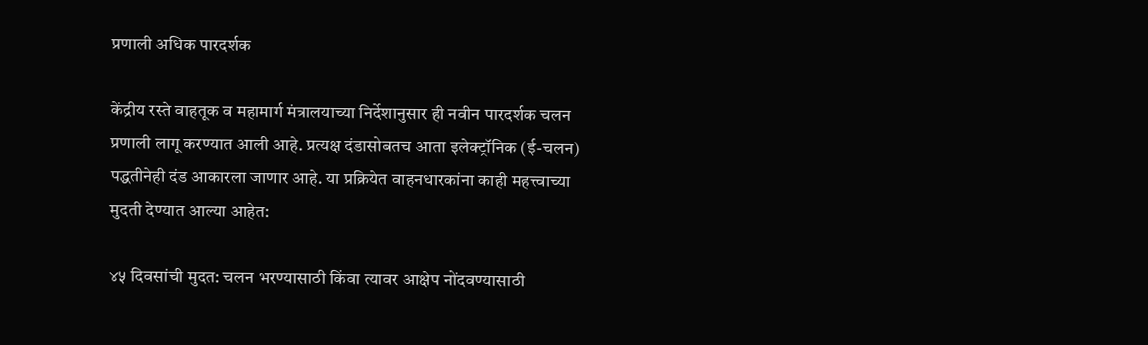प्रणाली अधिक पारदर्शक

केंद्रीय रस्ते वाहतूक व महामार्ग मंत्रालयाच्या निर्देशानुसार ही नवीन पारदर्शक चलन प्रणाली लागू करण्यात आली आहे. प्रत्यक्ष दंडासोबतच आता इलेक्ट्रॉनिक (ई-चलन) पद्धतीनेही दंड आकारला जाणार आहे. या प्रक्रियेत वाहनधारकांना काही महत्त्वाच्या मुदती देण्यात आल्या आहेत:

४५ दिवसांची मुदत: चलन भरण्यासाठी किंवा त्यावर आक्षेप नोंदवण्यासाठी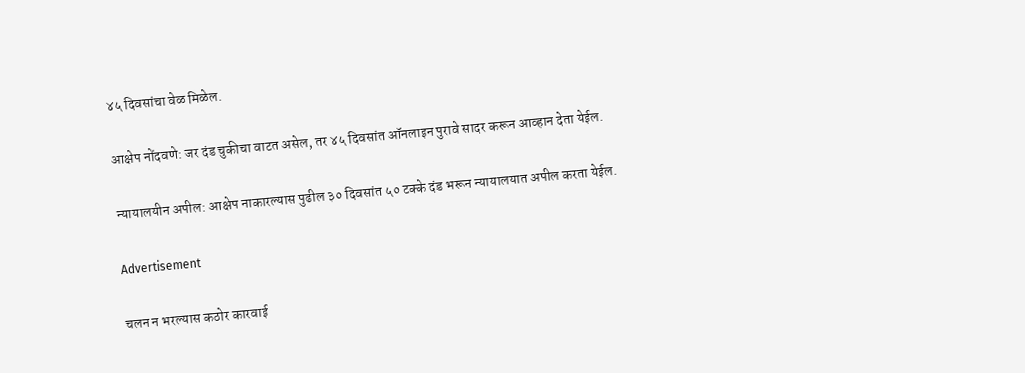४५ दिवसांचा वेळ मिळेल.

आक्षेप नोंदवणे: जर दंड चुकीचा वाटत असेल, तर ४५ दिवसांत ऑनलाइन पुरावे सादर करून आव्हान देता येईल.

न्यायालयीन अपील: आक्षेप नाकारल्यास पुढील ३० दिवसांत ५० टक्के दंड भरून न्यायालयात अपील करता येईल.

Advertisement

चलन न भरल्यास कठोर कारवाई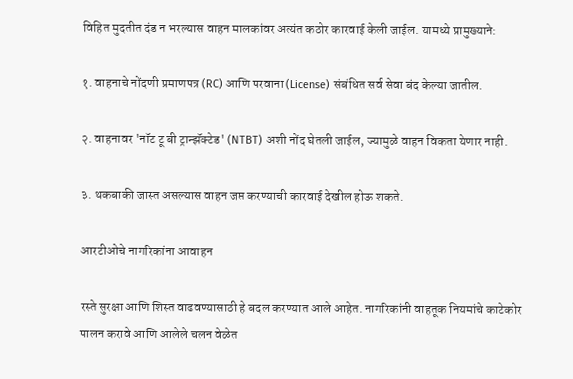विहित मुदतीत दंड न भरल्यास वाहन मालकांवर अत्यंत कठोर कारवाई केली जाईल. यामध्ये प्रामुख्याने:

१. वाहनाचे नोंदणी प्रमाणपत्र (RC) आणि परवाना (License) संबंधित सर्व सेवा बंद केल्या जातील.

२. वाहनावर 'नॉट टू बी ट्रान्झॅक्टेड' (NTBT) अशी नोंद घेतली जाईल, ज्यामुळे वाहन विकता येणार नाही.

३. थकबाकी जास्त असल्यास वाहन जप्त करण्याची कारवाई देखील होऊ शकते.

आरटीओचे नागरिकांना आवाहन

रस्ते सुरक्षा आणि शिस्त वाढवण्यासाठी हे बदल करण्यात आले आहेत. नागरिकांनी वाहतूक नियमांचे काटेकोर पालन करावे आणि आलेले चलन वेळेत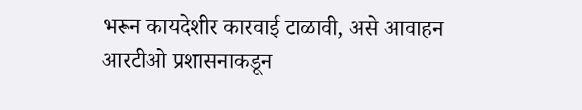भरून कायदेशीर कारवाई टाळावी, असे आवाहन आरटीओ प्रशासनाकडून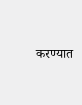करण्यात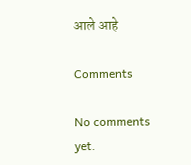आले आहे

Comments

No comments yet.